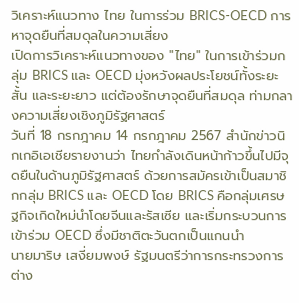วิเคราะห์แนวทาง ไทย ในการร่วม BRICS-OECD การหาจุดยืนที่สมดุลในความเสี่ยง
เปิดการวิเคราะห์แนวทางของ "ไทย" ในการเข้าร่วมกลุ่ม BRICS และ OECD มุ่งหวังผลประโยชน์ทั้งระยะสั้น และระยะยาว แต่ต้องรักษาจุดยืนที่สมดุล ท่ามกลางความเสี่ยงเชิงภูมิรัฐศาสตร์
วันที่ 18 กรกฎาคม 14 กรกฎาคม 2567 สำนักข่าวนิกเกอิเอเชียรายงานว่า ไทยกำลังเดินหน้าก้าวขึ้นไปมีจุดยืนในด้านภูมิรัฐศาสตร์ ด้วยการสมัครเข้าเป็นสมาชิกกลุ่ม BRICS และ OECD โดย BRICS คือกลุ่มเศรษฐกิจเกิดใหม่นำโดยจีนและรัสเซีย และเริ่มกระบวนการเข้าร่วม OECD ซึ่งมีชาติตะวันตกเป็นแกนนำ
นายมาริษ เสงี่ยมพงษ์ รัฐมนตรีว่าการกระทรวงการต่าง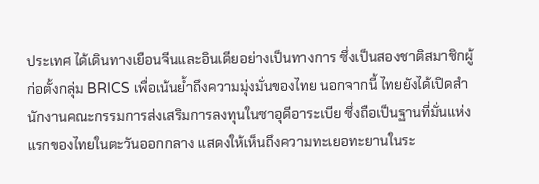ประเทศ ได้เดินทางเยือนจีนและอินเดียอย่างเป็นทางการ ซึ่งเป็นสองชาติสมาชิกผู้ก่อตั้งกลุ่ม BRICS เพื่อเน้นย้ำถึงความมุ่งมั่นของไทย นอกจากนี้ ไทยยังได้เปิดสำนักงานคณะกรรมการส่งเสริมการลงทุนในซาอุดีอาระเบีย ซึ่งถือเป็นฐานที่มั่นแห่งแรกของไทยในตะวันออกกลาง แสดงให้เห็นถึงความทะเยอทะยานในระ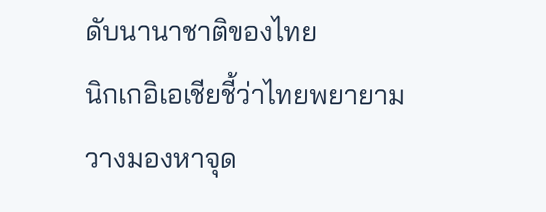ดับนานาชาติของไทย
นิกเกอิเอเชียชี้ว่าไทยพยายามวางมองหาจุด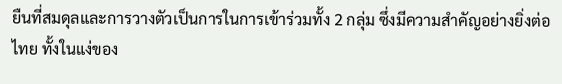ยืนที่สมดุลและการวางตัวเป็นการในการเข้าร่วมทั้ง 2 กลุ่ม ซึ่งมีความสำคัญอย่างยิ่งต่อไทย ทั้งในแง่ของ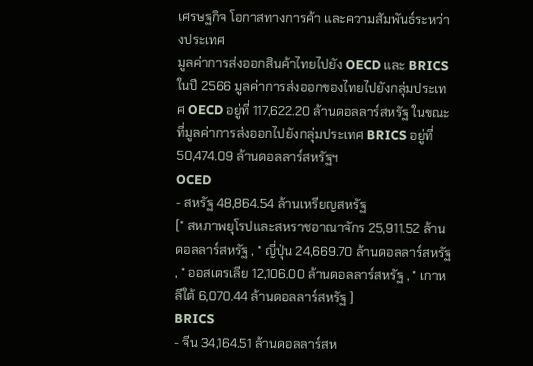เศรษฐกิจ โอกาสทางการค้า และความสัมพันธ์ระหว่างประเทศ
มูลค่าการส่งออกสินค้าไทยไปยัง OECD และ BRICS
ในปี 2566 มูลค่าการส่งออกของไทยไปยังกลุ่มประเทศ OECD อยู่ที่ 117,622.20 ล้านดอลลาร์สหรัฐ ในขณะที่มูลค่าการส่งออกไปยังกลุ่มประเทศ BRICS อยู่ที่ 50,474.09 ล้านดอลลาร์สหรัฐฯ
OCED
- สหรัฐ 48,864.54 ล้านเหรียญสหรัฐ
[* สหภาพยุโรปและสหราชอาณาจักร 25,911.52 ล้านดอลลาร์สหรัฐ , * ญี่ปุ่น 24,669.70 ล้านดอลลาร์สหรัฐ , * ออสเตรเลีย 12,106.00 ล้านดอลลาร์สหรัฐ , * เกาหลีใต้ 6,070.44 ล้านดอลลาร์สหรัฐ ]
BRICS
- จีน 34,164.51 ล้านดอลลาร์สห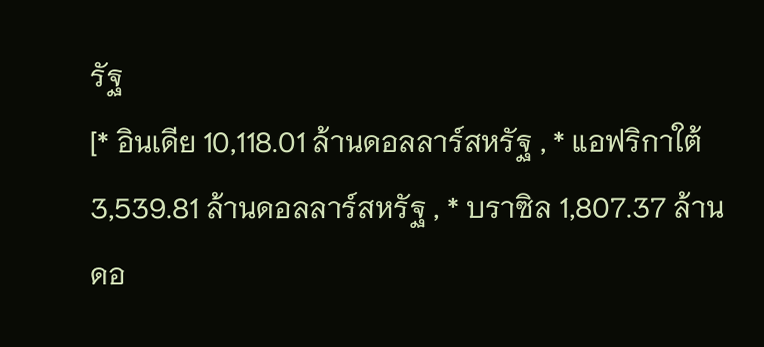รัฐ
[* อินเดีย 10,118.01 ล้านดอลลาร์สหรัฐ , * แอฟริกาใต้ 3,539.81 ล้านดอลลาร์สหรัฐ , * บราซิล 1,807.37 ล้านดอ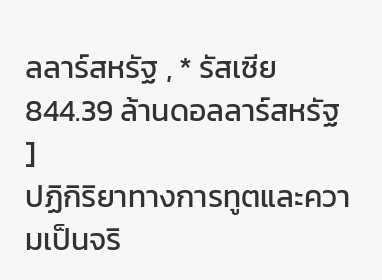ลลาร์สหรัฐ , * รัสเซีย 844.39 ล้านดอลลาร์สหรัฐ ]
ปฏิกิริยาทางการทูตและความเป็นจริ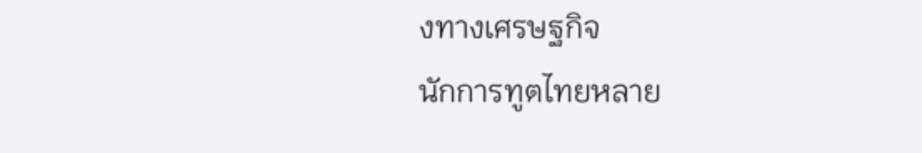งทางเศรษฐกิจ
นักการทูตไทยหลาย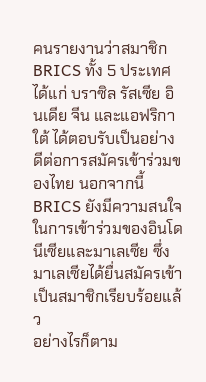คนรายงานว่าสมาชิก BRICS ทั้ง 5 ประเทศ ได้แก่ บราซิล รัสเซีย อินเดีย จีน และแอฟริกาใต้ ได้ตอบรับเป็นอย่างดีต่อการสมัครเข้าร่วมของไทย นอกจากนี้ BRICS ยังมีความสนใจในการเข้าร่วมของอินโดนีเซียและมาเลเซีย ซึ่งมาเลเซียได้ยื่นสมัครเข้าเป็นสมาชิกเรียบร้อยแล้ว
อย่างไรก็ตาม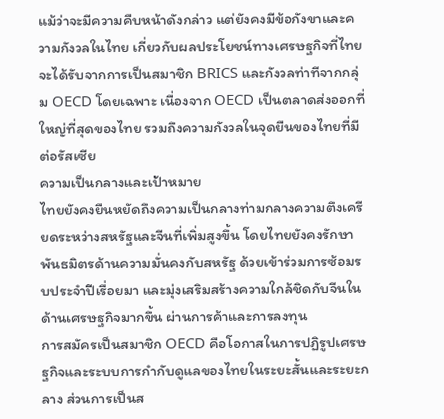แม้ว่าจะมีความคืบหน้าดังกล่าว แต่ยังคงมีข้อกังขาและความกังวลในไทย เกี่ยวกับผลประโยชน์ทางเศรษฐกิจที่ไทยจะได้รับจากการเป็นสมาชิก BRICS และกังวลท่าทีจากกลุ่ม OECD โดยเฉพาะ เนื่องจาก OECD เป็นตลาดส่งออกที่ใหญ่ที่สุดของไทย รวมถึงความกังวลในจุดยืนของไทยที่มีต่อรัสเซีย
ความเป็นกลางและเป้าหมาย
ไทยยังคงยืนหยัดถึงความเป็นกลางท่ามกลางความตึงเครียดระหว่างสหรัฐและจีนที่เพิ่มสูงขึ้น โดยไทยยังคงรักษาพันธมิตรด้านความมั่นคงกับสหรัฐ ด้วยเข้าร่วมการซ้อมรบประจำปีเรื่อยมา และมุ่งเสริมสร้างความใกล้ชิดกับจีนในด้านเศรษฐกิจมากขึ้น ผ่านการค้าและการลงทุน
การสมัครเป็นสมาชิก OECD คือโอกาสในการปฏิรูปเศรษฐกิจและระบบการกำกับดูแลของไทยในระยะสั้นและระยะกลาง ส่วนการเป็นส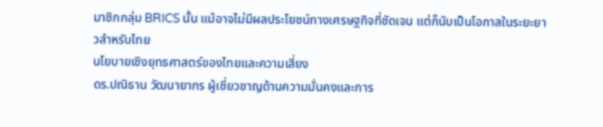มาชิกกลุ่ม BRICS นั้น แม้อาจไม่มีผลประโยชน์ทางเศรษฐกิจที่ชัดเจน แต่ก็นับเป็นโอกาสในระยะยาวสำหรับไทย
นโยบายเชิงยุทธศาสตร์ของไทยและความเสี่ยง
ดร.ปณิธาน วัฒนายากร ผู้เชี่ยวชาญด้านความมั่นคงและการ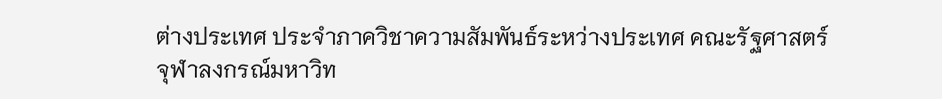ต่างประเทศ ประจำภาควิชาความสัมพันธ์ระหว่างประเทศ คณะรัฐศาสตร์ จุฬาลงกรณ์มหาวิท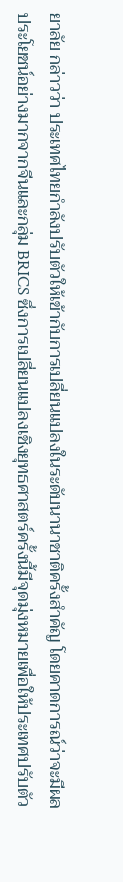ยาลัย กล่าวว่า ประเทศไทยกำลังปรับตัวให้เข้ากับการเปลี่ยนแปลงในระดับนานาชาติครั้งสำคัญ โดยคาดการณ์ว่าจะมีผลประโยชน์อย่างมากจากจีนและกลุ่ม BRICS ซึ่งการเปลี่ยนแปลงเชิงยุทธศาสตร์ครั้งนี้มีจุดมุ่งหมายเพื่อให้ประเทศปรับตัว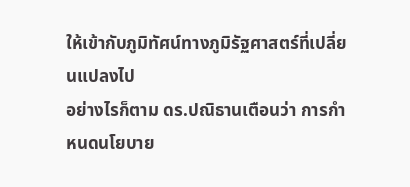ให้เข้ากับภูมิทัศน์ทางภูมิรัฐศาสตร์ที่เปลี่ยนแปลงไป
อย่างไรก็ตาม ดร.ปณิธานเตือนว่า การกำหนดนโยบาย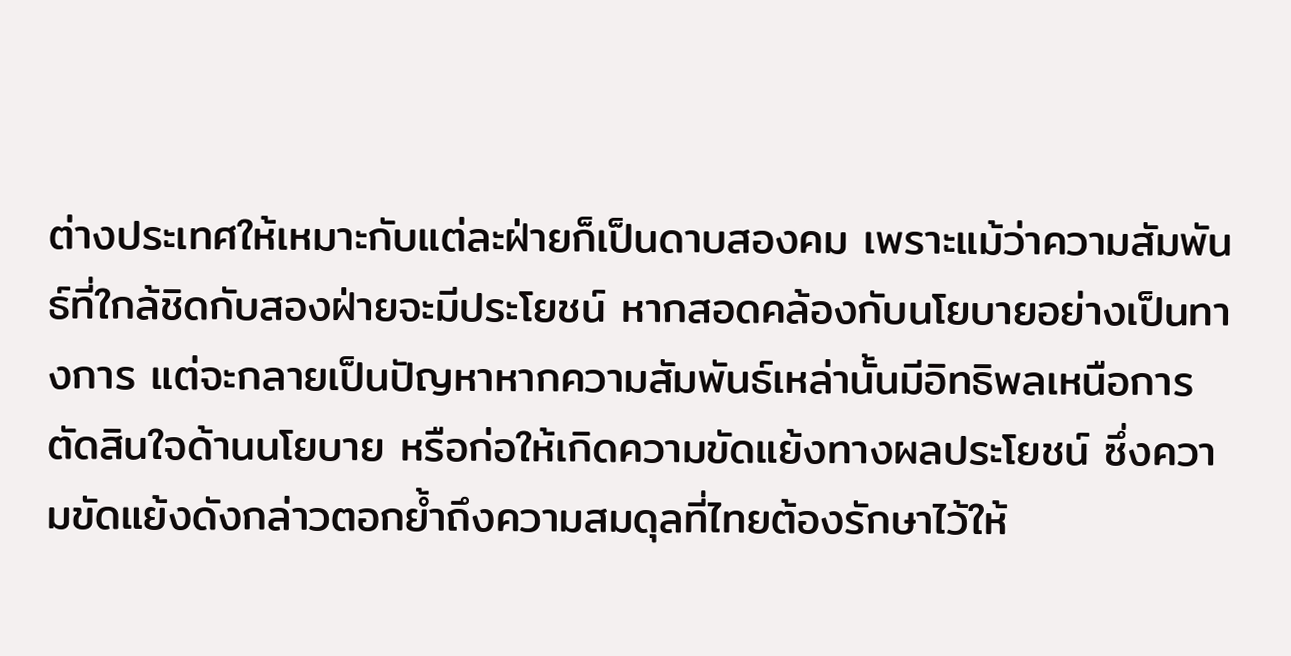ต่างประเทศให้เหมาะกับแต่ละฝ่ายก็เป็นดาบสองคม เพราะแม้ว่าความสัมพันธ์ที่ใกล้ชิดกับสองฝ่ายจะมีประโยชน์ หากสอดคล้องกับนโยบายอย่างเป็นทางการ แต่จะกลายเป็นปัญหาหากความสัมพันธ์เหล่านั้นมีอิทธิพลเหนือการตัดสินใจด้านนโยบาย หรือก่อให้เกิดความขัดแย้งทางผลประโยชน์ ซึ่งความขัดแย้งดังกล่าวตอกย้ำถึงความสมดุลที่ไทยต้องรักษาไว้ให้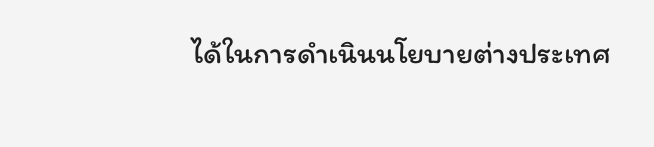ได้ในการดำเนินนโยบายต่างประเทศ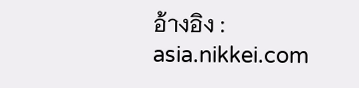อ้างอิง : asia.nikkei.com